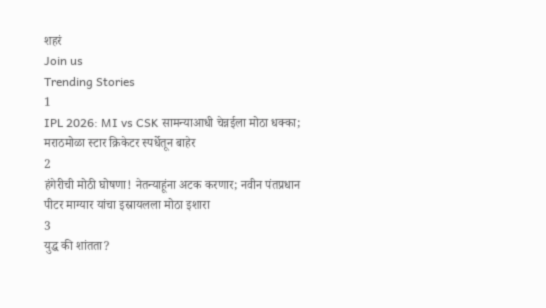शहरं
Join us
Trending Stories
1
IPL 2026: MI vs CSK सामन्याआधी चेन्नईला मोठा धक्का; मराठमोळा स्टार क्रिकेटर स्पर्धेतून बाहेर
2
हंगेरीची मोठी घोषणा! नेतन्याहूंना अटक करणार; नवीन पंतप्रधान पीटर माग्यार यांचा इस्रायलला मोठा इशारा
3
युद्ध की शांतता?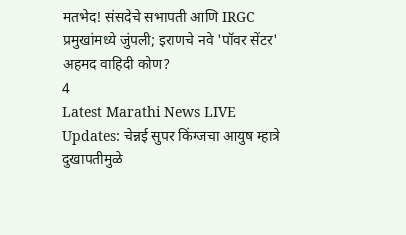मतभेद! संसदेचे सभापती आणि IRGC प्रमुखांमध्ये जुंपली; इराणचे नवे 'पॉवर सेंटर' अहमद वाहिदी कोण?
4
Latest Marathi News LIVE Updates: चेन्नई सुपर किंग्जचा आयुष म्हात्रे दुखापतीमुळे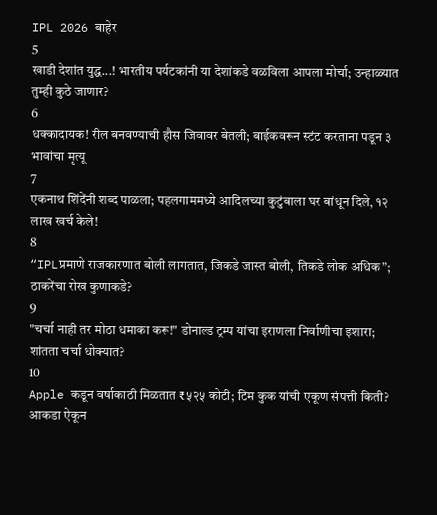IPL 2026 बाहेर
5
खाडी देशांत युद्ध...! भारतीय पर्यटकांनी या देशांकडे वळविला आपला मोर्चा; उन्हाळ्यात तुम्ही कुठे जाणार?
6
धक्कादायक! रील बनवण्याची हौस जिवावर बेतली; बाईकवरून स्टंट करताना पडून ३ भावांचा मृत्यू
7
एकनाथ शिंदेंनी शब्द पाळला; पहलगाममध्ये आदिलच्या कुटुंबाला घर बांधून दिले, १२ लाख खर्च केले!
8
“IPLप्रमाणे राजकारणात बोली लागतात, जिकडे जास्त बोली, तिकडे लोक अधिक”; ठाकरेंचा रोख कुणाकडे?
9
"चर्चा नाही तर मोठा धमाका करू!" डोनाल्ड ट्रम्प यांचा इराणला निर्वाणीचा इशारा; शांतता चर्चा धोक्यात?
10
Apple कडून वर्षाकाठी मिळतात ₹५२५ कोटी; टिम कुक यांची एकूण संपत्ती किती? आकडा ऐकून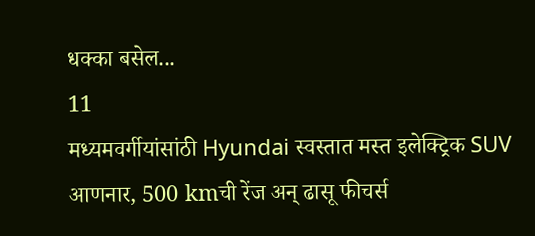धक्का बसेल...
11
मध्यमवर्गीयांसांठी Hyundai स्वस्तात मस्त इलेक्ट्रिक SUV आणनार, 500 kmची रेंज अन् ढासू फीचर्स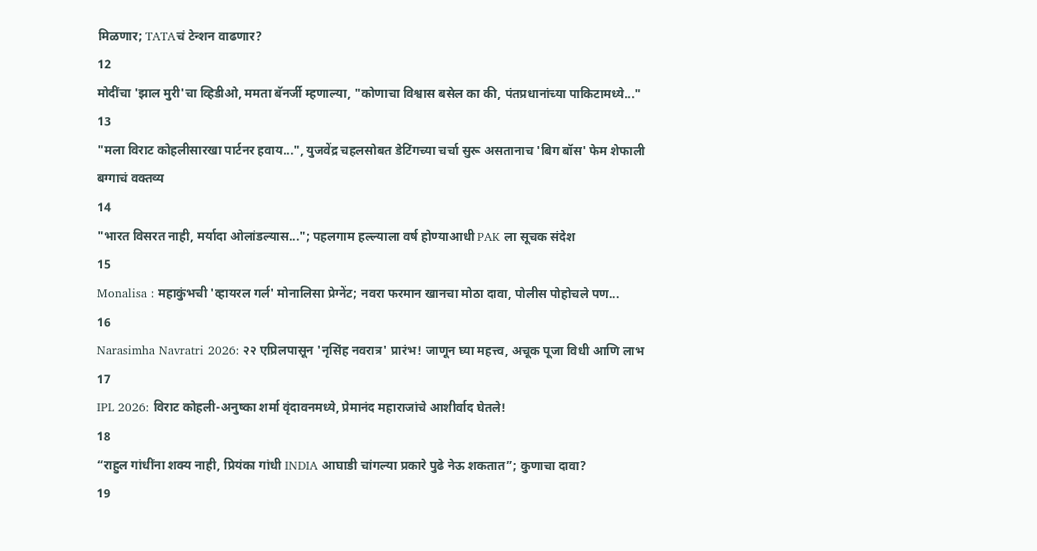मिळणार; TATAचं टेन्शन वाढणार?
12
मोदींचा 'झाल मुरी'चा व्हिडीओ, ममता बॅनर्जी म्हणाल्या, "कोणाचा विश्वास बसेल का की, पंतप्रधानांच्या पाकिटामध्ये..."
13
"मला विराट कोहलीसारखा पार्टनर हवाय...", युजवेंद्र चहलसोबत डेटिंगच्या चर्चा सुरू असतानाच 'बिग बॉस' फेम शेफाली बग्गाचं वक्तव्य
14
"भारत विसरत नाही, मर्यादा ओलांडल्यास..."; पहलगाम हल्ल्याला वर्ष होण्याआधी PAK ला सूचक संदेश
15
Monalisa : महाकुंभची 'व्हायरल गर्ल' मोनालिसा प्रेग्नेंट; नवरा फरमान खानचा मोठा दावा, पोलीस पोहोचले पण...
16
Narasimha Navratri 2026: २२ एप्रिलपासून 'नृसिंह नवरात्र' प्रारंभ! जाणून घ्या महत्त्व, अचूक पूजा विधी आणि लाभ
17
IPL 2026: विराट कोहली-अनुष्का शर्मा वृंदावनमध्ये, प्रेमानंद महाराजांचे आशीर्वाद घेतले!
18
“राहुल गांधींना शक्य नाही, प्रियंका गांधी INDIA आघाडी चांगल्या प्रकारे पुढे नेऊ शकतात”; कुणाचा दावा?
19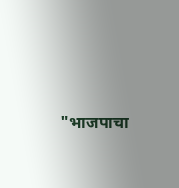"भाजपाचा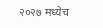२०२७ मध्येच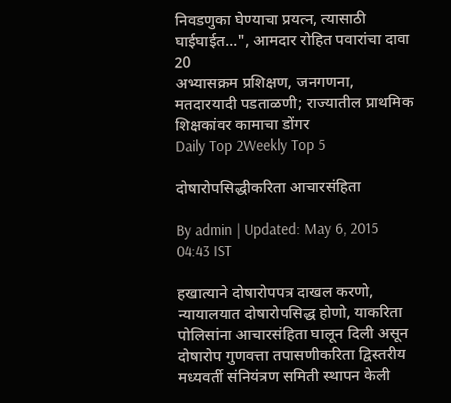निवडणुका घेण्याचा प्रयत्न, त्यासाठी घाईघाईत...", आमदार रोहित पवारांचा दावा
20
अभ्यासक्रम प्रशिक्षण, जनगणना, मतदारयादी पडताळणी; राज्यातील प्राथमिक शिक्षकांवर कामाचा डोंगर
Daily Top 2Weekly Top 5

दोषारोपसिद्धीकरिता आचारसंहिता

By admin | Updated: May 6, 2015 04:43 IST

हखात्याने दोषारोपपत्र दाखल करणो, न्यायालयात दोषारोपसिद्ध होणो, याकरिता पोलिसांना आचारसंहिता घालून दिली असून दोषारोप गुणवत्ता तपासणीकरिता द्विस्तरीय मध्यवर्ती संनियंत्रण समिती स्थापन केली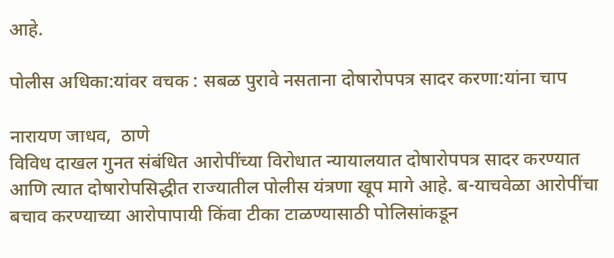आहे.

पोलीस अधिका:यांवर वचक : सबळ पुरावे नसताना दोषारोपपत्र सादर करणा:यांना चाप

नारायण जाधव,  ठाणे
विविध दाखल गुनत संबंधित आरोपींच्या विरोधात न्यायालयात दोषारोपपत्र सादर करण्यात आणि त्यात दोषारोपसिद्धीत राज्यातील पोलीस यंत्रणा खूप मागे आहे. ब-याचवेळा आरोपींचा बचाव करण्याच्या आरोपापायी किंवा टीका टाळण्यासाठी पोलिसांकडून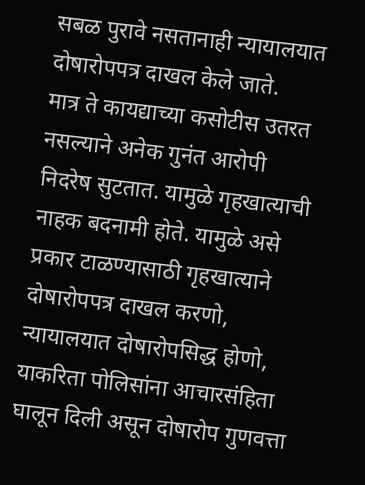सबळ पुरावे नसतानाही न्यायालयात दोषारोपपत्र दाखल केले जाते.
मात्र ते कायद्याच्या कसोटीस उतरत नसल्याने अनेक गुनंत आरोपी निदरेष सुटतात. यामुळे गृहखात्याची नाहक बदनामी होते. यामुळे असे प्रकार टाळण्यासाठी गृहखात्याने दोषारोपपत्र दाखल करणो, न्यायालयात दोषारोपसिद्ध होणो, याकरिता पोलिसांना आचारसंहिता घालून दिली असून दोषारोप गुणवत्ता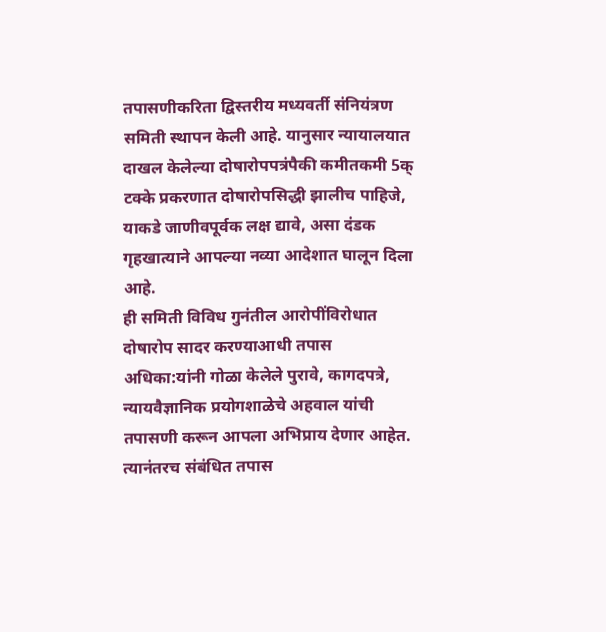तपासणीकरिता द्विस्तरीय मध्यवर्ती संनियंत्रण समिती स्थापन केली आहे. यानुसार न्यायालयात दाखल केलेल्या दोषारोपपत्रंपैकी कमीतकमी 5क् टक्के प्रकरणात दोषारोपसिद्धी झालीच पाहिजे, याकडे जाणीवपूर्वक लक्ष द्यावे, असा दंडक गृहखात्याने आपल्या नव्या आदेशात घालून दिला आहे.
ही समिती विविध गुनंतील आरोपींविरोधात दोषारोप सादर करण्याआधी तपास अधिका:यांनी गोळा केलेले पुरावे, कागदपत्रे, न्यायवैज्ञानिक प्रयोगशाळेचे अहवाल यांची तपासणी करून आपला अभिप्राय देणार आहेत. त्यानंतरच संबंधित तपास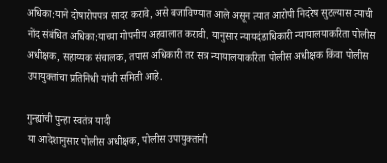अधिका:याने दोषारोपपत्र सादर करावे, असे बजाविण्यात आले असून त्यात आरोपी निदरेष सुटल्यास त्याची नोंद संबंधित अधिका:याच्या गोपनीय अहवालात करावी. यानुसार न्यायदंडाधिकारी न्यायालयाकरिता पोलीस अधीक्षक, सहाय्यक संचालक, तपास अधिकारी तर सत्र न्यायालयाकरिता पोलीस अधीक्षक किंवा पोलीस उपायुक्तांचा प्रतिनिधी यांची समिती आहे.

गुन्ह्यांची पुन्हा स्वतंत्र यादी
या आदेशानुसार पोलीस अधीक्षक, पोलीस उपायुक्तांनी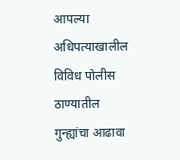आपल्या अधिपत्याखालील विविध पोलीस ठाण्यातील गुन्ह्यांचा आढावा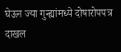घेऊन ज्या गुन्ह्यांमध्ये दोषारोपपत्र दाखल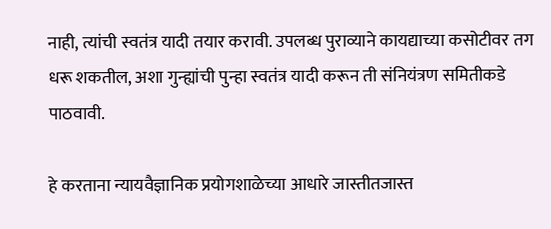नाही, त्यांची स्वतंत्र यादी तयार करावी. उपलब्ध पुराव्याने कायद्याच्या कसोटीवर तग धरू शकतील, अशा गुन्ह्यांची पुन्हा स्वतंत्र यादी करून ती संनियंत्रण समितीकडे पाठवावी.

हे करताना न्यायवैज्ञानिक प्रयोगशाळेच्या आधारे जास्तीतजास्त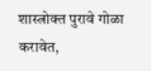शास्त्रोक्त पुरावे गोळा करावेत,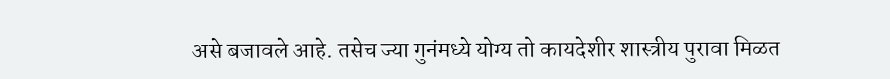असे बजावले आहे. तसेच ज्या गुनंमध्ये योग्य तो कायदेशीर शास्त्रीय पुरावा मिळत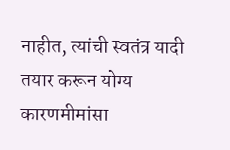नाहीत, त्यांची स्वतंत्र यादी तयार करून योग्य कारणमीमांसा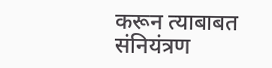करून त्याबाबत संनियंत्रण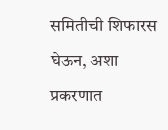समितीची शिफारस घेऊन, अशा प्रकरणात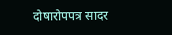दोषारोपपत्र सादर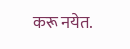करू नयेत.